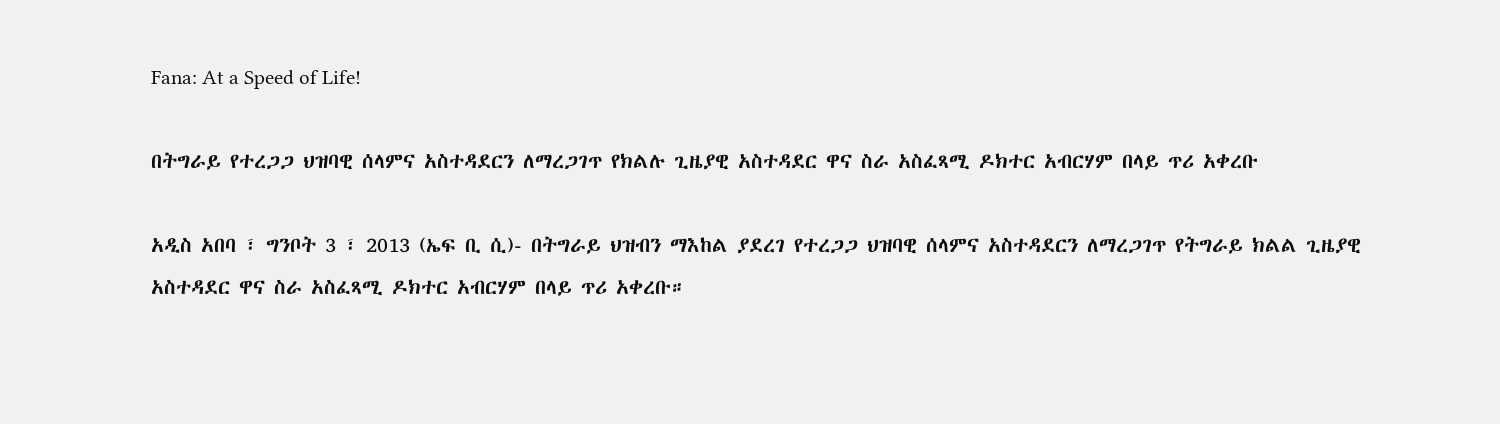Fana: At a Speed of Life!

በትግራይ የተረጋጋ ህዝባዊ ሰላምና አስተዳደርን ለማረጋገጥ የክልሉ ጊዜያዊ አስተዳደር ዋና ስራ አስፈጻሚ ዶክተር አብርሃም በላይ ጥሪ አቀረቡ

አዲስ አበባ ፣ ግንቦት 3 ፣ 2013 (ኤፍ ቢ ሲ)- በትግራይ ህዝብን ማእከል ያደረገ የተረጋጋ ህዝባዊ ሰላምና አስተዳደርን ለማረጋገጥ የትግራይ ክልል ጊዜያዊ አስተዳደር ዋና ስራ አስፈጻሚ ዶክተር አብርሃም በላይ ጥሪ አቀረቡ።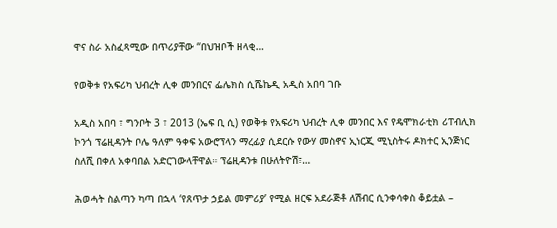ዋና ስራ አስፈጻሚው በጥሪያቸው “በህዝቦች ዘላቂ…

የወቅቱ የአፍሪካ ህብረት ሊቀ መንበርና ፌሌክስ ሲሼኬዲ አዲስ አበባ ገቡ

አዲስ አበባ ፣ ግንቦት 3 ፣ 2013 (ኤፍ ቢ ሲ) የወቅቱ የአፍሪካ ህብረት ሊቀ መንበር እና የዴሞክራቲክ ሪፐብሊክ ኮንጎ ፕሬዚዳንት ቦሌ ዓለም ዓቀፍ አውሮፕላን ማረፊያ ሲደርሱ የውሃ መስኖና ኢነርጂ ሚኒስትሩ ዶክተር ኢንጅነር ስለሺ በቀለ አቀባበል አድርገውላቸዋል። ፕሬዚዳንቱ በሁለትዮሽ፣…

ሕወሓት ስልጣን ካጣ በኋላ ‘የጸጥታ ኃይል መምሪያ’ የሚል ዘርፍ አደራጅቶ ለሽብር ሲንቀሳቀስ ቆይቷል –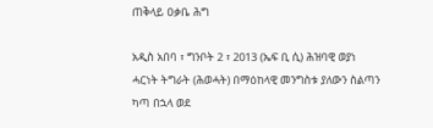ጠቅላይ ዐቃቤ ሕግ

አዲስ አበባ ፣ ግንቦት 2 ፣ 2013 (ኤፍ ቢ ሲ) ሕዝባዊ ወያነ ሓርነት ትግራት (ሕወሓት) በማዕከላዊ መንግስቱ ያለውን ስልጣን ካጣ በኋላ ወደ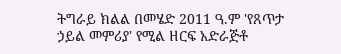ትግራይ ክልል በመሄድ 2011 ዓ.ም 'የጸጥታ ኃይል መምሪያ' የሚል ዘርፍ አድራጅቶ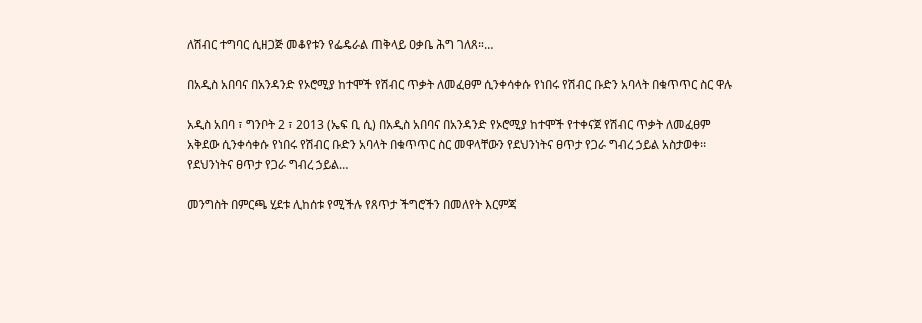ለሽብር ተግባር ሲዘጋጅ መቆየቱን የፌዴራል ጠቅላይ ዐቃቤ ሕግ ገለጸ።…

በአዲስ አበባና በአንዳንድ የኦሮሚያ ከተሞች የሽብር ጥቃት ለመፈፀም ሲንቀሳቀሱ የነበሩ የሽብር ቡድን አባላት በቁጥጥር ስር ዋሉ

አዲስ አበባ ፣ ግንቦት 2 ፣ 2013 (ኤፍ ቢ ሲ) በአዲስ አበባና በአንዳንድ የኦሮሚያ ከተሞች የተቀናጀ የሽብር ጥቃት ለመፈፀም አቅደው ሲንቀሳቀሱ የነበሩ የሽብር ቡድን አባላት በቁጥጥር ስር መዋላቸውን የደህንነትና ፀጥታ የጋራ ግብረ ኃይል አስታወቀ፡፡ የደህንነትና ፀጥታ የጋራ ግብረ ኃይል…

መንግስት በምርጫ ሂደቱ ሊከሰቱ የሚችሉ የጸጥታ ችግሮችን በመለየት እርምጃ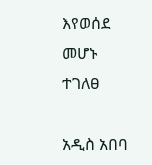እየወሰደ መሆኑ ተገለፀ

አዲስ አበባ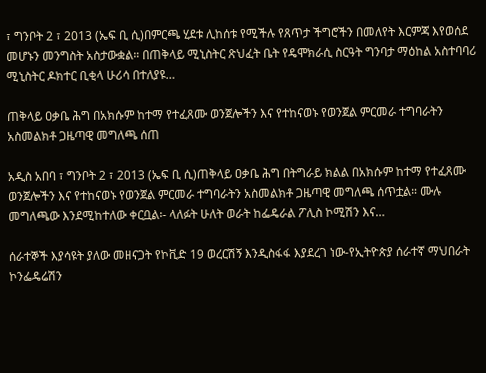፣ ግንቦት 2 ፣ 2013 (ኤፍ ቢ ሲ)በምርጫ ሂደቱ ሊከሰቱ የሚችሉ የጸጥታ ችግሮችን በመለየት እርምጃ እየወሰደ መሆኑን መንግስት አስታውቋል። በጠቅላይ ሚኒስትር ጽህፈት ቤት የዴሞክራሲ ስርዓት ግንባታ ማዕከል አስተባባሪ ሚኒስትር ዶክተር ቢቂላ ሁሪሳ በተለያዩ…

ጠቅላይ ዐቃቤ ሕግ በአክሱም ከተማ የተፈጸሙ ወንጀሎችን እና የተከናወኑ የወንጀል ምርመራ ተግባራትን አስመልክቶ ጋዜጣዊ መግለጫ ሰጠ

አዲስ አበባ ፣ ግንቦት 2 ፣ 2013 (ኤፍ ቢ ሲ)ጠቅላይ ዐቃቤ ሕግ በትግራይ ክልል በአክሱም ከተማ የተፈጸሙ ወንጀሎችን እና የተከናወኑ የወንጀል ምርመራ ተግባራትን አስመልክቶ ጋዜጣዊ መግለጫ ሰጥቷል። ሙሉ መግለጫው እንደሚከተለው ቀርቧል፡- ላለፉት ሁለት ወራት ከፌዴራል ፖሊስ ኮሚሽን እና…

ሰራተኞች እያሳዩት ያለው መዘናጋት የኮቪድ 19 ወረርሽኝ እንዲስፋፋ እያደረገ ነው-የኢትዮጵያ ሰራተኛ ማህበራት ኮንፌዴሬሽን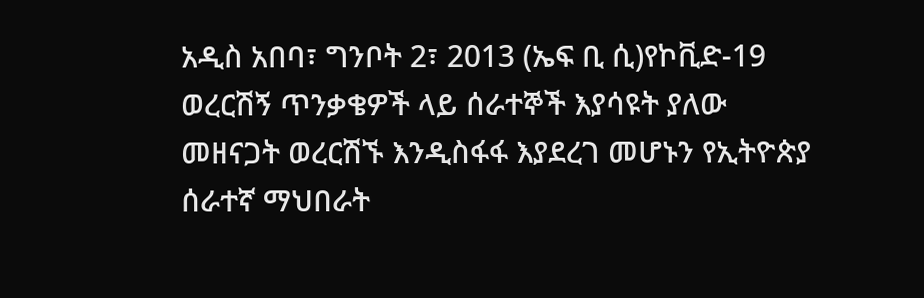አዲስ አበባ፣ ግንቦት 2፣ 2013 (ኤፍ ቢ ሲ)የኮቪድ-19 ወረርሽኝ ጥንቃቄዎች ላይ ሰራተኞች እያሳዩት ያለው መዘናጋት ወረርሽኙ እንዲስፋፋ እያደረገ መሆኑን የኢትዮጵያ ሰራተኛ ማህበራት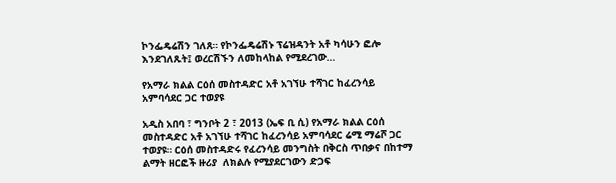ኮንፌዴሬሽን ገለጸ። የኮንፌዴሬሽኑ ፕሬዝዳንት አቶ ካሳሁን ፎሎ እንደገለጹት፤ ወረርሽኙን ለመከላከል የሚደረገው…

የአማራ ክልል ርዕሰ መስተዳድር አቶ አገኘሁ ተሻገር ከፈረንሳይ አምባሳደር ጋር ተወያዩ

አዲስ አበባ ፣ ግንቦት 2 ፣ 2013 (ኤፍ ቢ ሲ) የአማራ ክልል ርዕሰ መስተዳድር አቶ አገኘሁ ተሻገር ከፈረንሳይ አምባሳደር ሬሚ ማሬሾ ጋር ተወያዩ። ርዕሰ መስተዳድሩ የፈረንሳይ መንግስት በቅርስ ጥበቃና በከተማ ልማት ዘርፎች ዙሪያ  ለክልሉ የሚያደርገውን ድጋፍ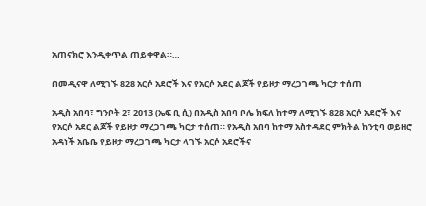አጠናክሮ እንዲቀጥል ጠይቀዋል።…

በመዲናዋ ለሚገኙ 828 አርሶ አደሮች እና የአርሶ አደር ልጆች የይዞታ ማረጋገጫ ካርታ ተሰጠ

አዲስ አበባ፣ ግንቦት 2፣ 2013 (ኤፍ ቢ ሲ) በአዲስ አበባ ቦሌ ክፍለ ከተማ ለሚገኙ 828 አርሶ አደሮች እና የአርሶ አደር ልጆች የይዞታ ማረጋገጫ ካርታ ተሰጠ። የአዲስ አበባ ከተማ አስተዳደር ምክትል ከንቲባ ወይዘሮ አዳነች አቤቤ የይዞታ ማረጋገጫ ካርታ ላገኙ አርሶ አደሮችና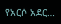የአርሶ አደር…